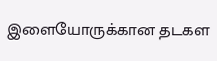இளையோருக்கான தடகள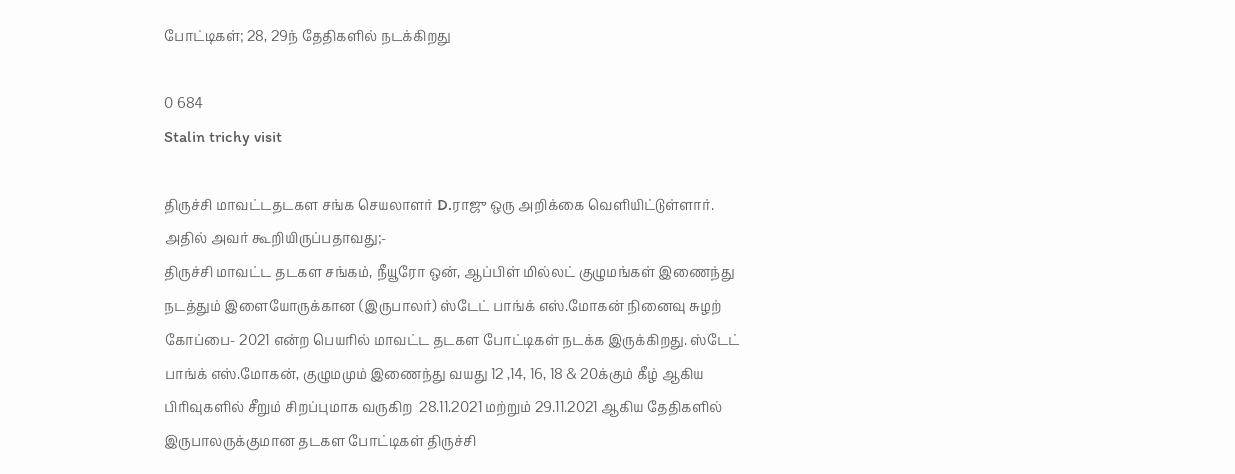போட்டிகள்; 28, 29ந் தேதிகளில் நடக்கிறது

0 684
Stalin trichy visit

திருச்சி மாவட்டதடகள சங்க செயலாளர் D.ராஜு ஒரு அறிக்கை வெளியிட்டுள்ளார். அதில் அவர் கூறியிருப்பதாவது;-
திருச்சி மாவட்ட தடகள சங்கம், நீயூரோ ஒன், ஆப்பிள் மில்லட் குழுமங்கள் இணைந்து நடத்தும் இளையோருக்கான (இருபாலர்) ஸ்டேட் பாங்க் எஸ்.மோகன் நினைவு சுழற் கோப்பை- 2021 என்ற பெயரில் மாவட்ட தடகள போட்டிகள் நடக்க இருக்கிறது. ஸ்டேட் பாங்க் எஸ்.மோகன், குழுமமும் இணைந்து வயது 12 ,14, 16, 18 & 20க்கும் கீழ் ஆகிய பிரிவுகளில் சீறும் சிறப்புமாக வருகிற  28.11.2021 மற்றும் 29.11.2021 ஆகிய தேதிகளில் இருபாலருக்குமான தடகள போட்டிகள் திருச்சி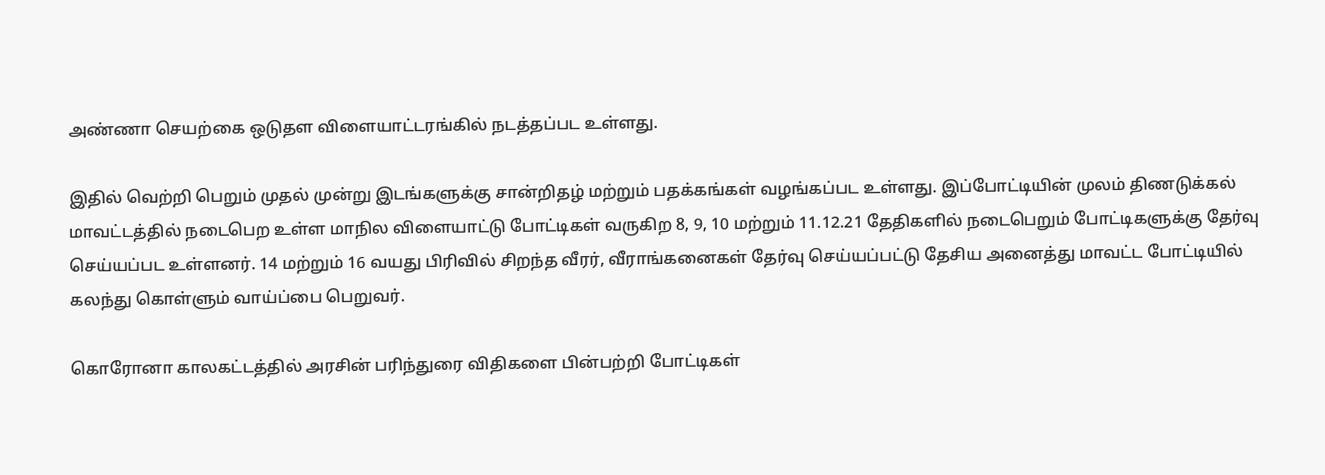அண்ணா செயற்கை ஒடுதள விளையாட்டரங்கில் நடத்தப்பட உள்ளது.

இதில் வெற்றி பெறும் முதல் முன்று இடங்களுக்கு சான்றிதழ் மற்றும் பதக்கங்கள் வழங்கப்பட உள்ளது. இப்போட்டியின் முலம் திணடுக்கல் மாவட்டத்தில் நடைபெற உள்ள மாநில விளையாட்டு போட்டிகள் வருகிற 8, 9, 10 மற்றும் 11.12.21 தேதிகளில் நடைபெறும் போட்டிகளுக்கு தேர்வு செய்யப்பட உள்ளனர். 14 மற்றும் 16 வயது பிரிவில் சிறந்த வீரர், வீராங்கனைகள் தேர்வு செய்யப்பட்டு தேசிய அனைத்து மாவட்ட போட்டியில் கலந்து கொள்ளும் வாய்ப்பை பெறுவர்.

கொரோனா காலகட்டத்தில் அரசின் பரிந்துரை விதிகளை பின்பற்றி போட்டிகள்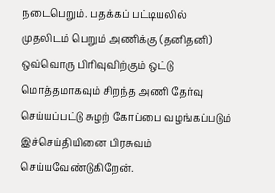நடைபெறும். பதக்கப் பட்டியலில் முதலிடம் பெறும் அணிக்கு (தனிதனி) ஒவ்வொரு பிரிவுவிற்கும் ஒட்டு மொத்தமாகவும் சிறந்த அணி தேர்வு செய்யப்பட்டு சுழற் கோப்பை வழங்கப்படும் இச்செய்தியினை பிரசுவம் செய்யவேண்டுகிறேன்.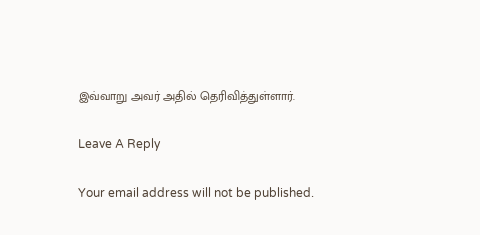இவ்வாறு அவர் அதில் தெரிவித்துள்ளார்.

Leave A Reply

Your email address will not be published.